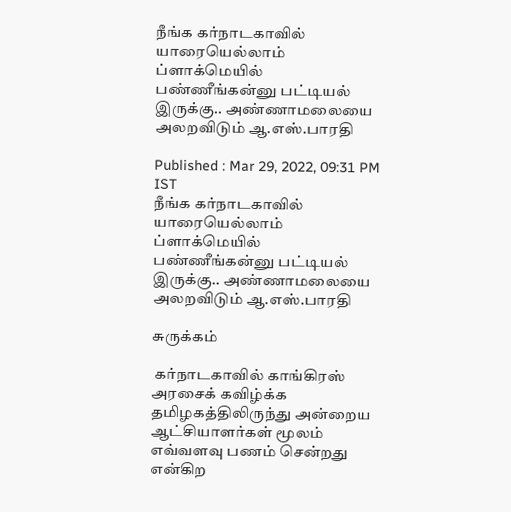நீங்க கர்நாடகாவில் யாரையெல்லாம் ப்ளாக்மெயில் பண்ணீங்கன்னு பட்டியல் இருக்கு.. அண்ணாமலையை அலறவிடும் ஆ.எஸ்.பாரதி

Published : Mar 29, 2022, 09:31 PM IST
நீங்க கர்நாடகாவில் யாரையெல்லாம் ப்ளாக்மெயில் பண்ணீங்கன்னு பட்டியல் இருக்கு.. அண்ணாமலையை அலறவிடும் ஆ.எஸ்.பாரதி

சுருக்கம்

 கர்நாடகாவில் காங்கிரஸ் அரசைக் கவிழ்க்க தமிழகத்திலிருந்து அன்றைய ஆட்சியாளர்கள் மூலம் எவ்வளவு பணம் சென்றது என்கிற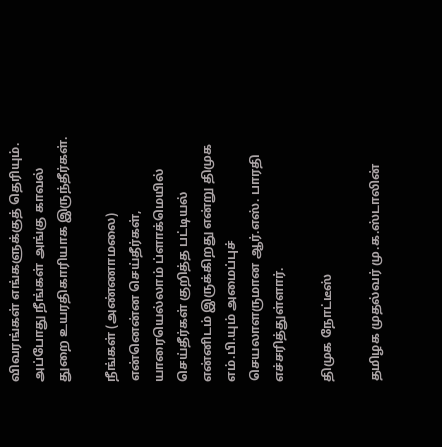விவரங்கள் எங்களுக்குத் தெரியும். அப்போது நீங்கள் அங்கு காவல் துறை உயரதிகாரியாக இருந்தீர்கள்.

நீங்கள் (அண்ணாமலை) என்னென்ன செய்தீர்கள், யாரையெல்லாம் ப்ளாக்மெயில் செய்தீர்கள் குறித்த பட்டியல் என்னிடம் இருக்கிறது என்று திமுக எம்.பி.யும் அமைப்புச் செயலாளருமான ஆர்.எஸ். பாரதி எச்சரித்துள்ளார்.

திமுக நோட்டீஸ்

தமிழக முதல்வர் மு.க.ஸ்டாலின்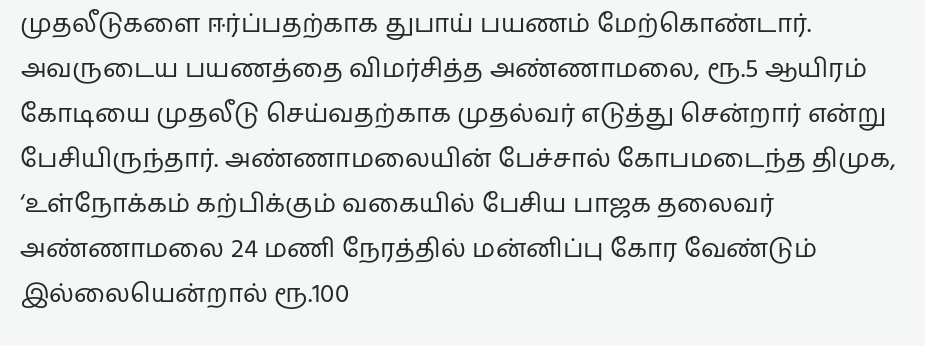முதலீடுகளை ஈர்ப்பதற்காக துபாய் பயணம் மேற்கொண்டார். அவருடைய பயணத்தை விமர்சித்த அண்ணாமலை, ரூ.5 ஆயிரம் கோடியை முதலீடு செய்வதற்காக முதல்வர் எடுத்து சென்றார் என்று பேசியிருந்தார். அண்ணாமலையின் பேச்சால் கோபமடைந்த திமுக, ‘உள்நோக்கம் கற்பிக்கும் வகையில் பேசிய பாஜக தலைவர் அண்ணாமலை 24 மணி நேரத்தில் மன்னிப்பு கோர வேண்டும் இல்லையென்றால் ரூ.100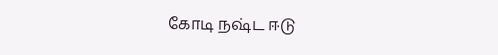கோடி நஷ்ட ஈடு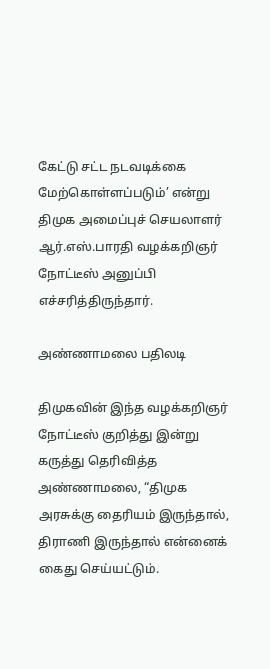கேட்டு சட்ட நடவடிக்கை மேற்கொள்ளப்படும்’ என்று திமுக அமைப்புச் செயலாளர் ஆர்.எஸ்.பாரதி வழக்கறிஞர் நோட்டீஸ் அனுப்பி எச்சரித்திருந்தார்.

அண்ணாமலை பதிலடி

திமுகவின் இந்த வழக்கறிஞர் நோட்டீஸ் குறித்து இன்று கருத்து தெரிவித்த அண்ணாமலை, “திமுக அரசுக்கு தைரியம் இருந்தால், திராணி இருந்தால் என்னைக் கைது செய்யட்டும்.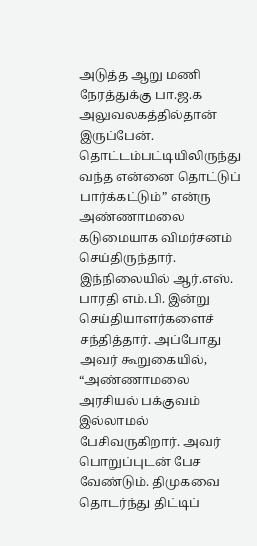அடுத்த ஆறு மணி நேரத்துக்கு பா.ஜ.க அலுவலகத்தில்தான் இருப்பேன். தொட்டம்பட்டியிலிருந்து வந்த என்னை தொட்டுப் பார்க்கட்டும்” என்ரு அண்ணாமலை கடுமையாக விமர்சனம் செய்திருந்தார். இந்நிலையில் ஆர்.எஸ். பாரதி எம்.பி. இன்று செய்தியாளர்களைச் சந்தித்தார். அப்போது அவர் கூறுகையில், “அண்ணாமலை அரசியல் பக்குவம் இல்லாமல் பேசிவருகிறார். அவர் பொறுப்புடன் பேச வேண்டும். திமுகவை தொடர்ந்து திட்டிப்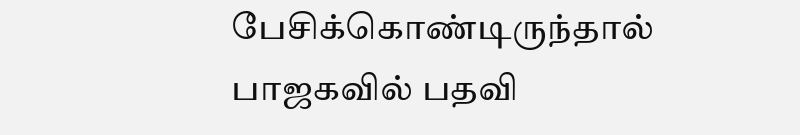பேசிக்கொண்டிருந்தால் பாஜகவில் பதவி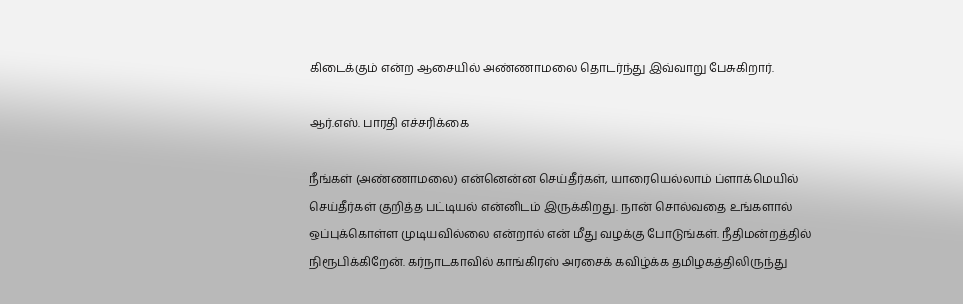கிடைக்கும் என்ற ஆசையில் அண்ணாமலை தொடர்ந்து இவ்வாறு பேசுகிறார்.

ஆர்.எஸ். பாரதி எச்சரிக்கை

நீங்கள் (அண்ணாமலை) என்னென்ன செய்தீர்கள், யாரையெல்லாம் ப்ளாக்மெயில் செய்தீர்கள் குறித்த பட்டியல் என்னிடம் இருக்கிறது. நான் சொல்வதை உங்களால் ஒப்புக்கொள்ள முடியவில்லை என்றால் என் மீது வழக்கு போடுங்கள். நீதிமன்றத்தில் நிரூபிக்கிறேன். கர்நாடகாவில் காங்கிரஸ் அரசைக் கவிழ்க்க தமிழகத்திலிருந்து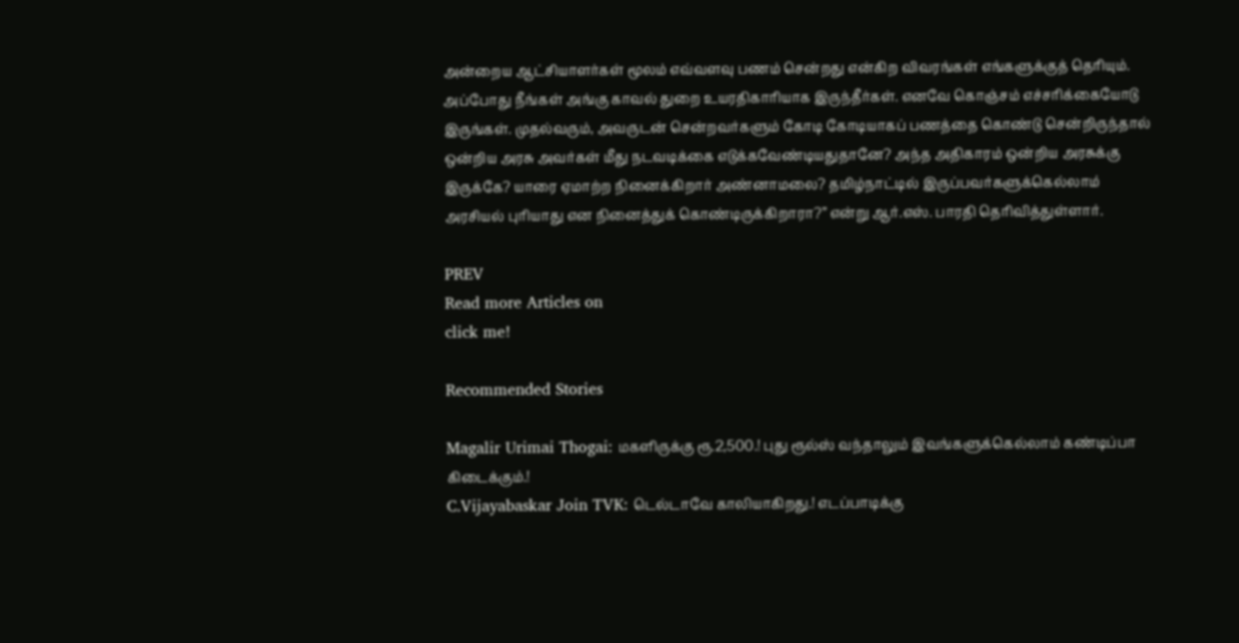அன்றைய ஆட்சியாளர்கள் மூலம் எவ்வளவு பணம் சென்றது என்கிற விவரங்கள் எங்களுக்குத் தெரியும். அப்போது நீங்கள் அங்கு காவல் துறை உயரதிகாரியாக இருந்தீர்கள். எனவே கொஞ்சம் எச்சரிக்கையோடு இருங்கள். முதல்வரும், அவருடன் சென்றவர்களும் கோடி கோடியாகப் பணத்தை கொண்டு சென்றிருந்தால் ஒன்றிய அரசு அவர்கள் மீது நடவடிக்கை எடுக்கவேண்டியதுதானே? அந்த அதிகாரம் ஒன்றிய அரசுக்கு இருக்கே? யாரை ஏமாற்ற நினைக்கிறார் அண்னாமலை? தமிழ்நாட்டில் இருப்பவர்களுக்கெல்லாம் அரசியல் புரியாது என நினைத்துக் கொண்டிருக்கிறாரா?” என்று ஆர்.எஸ். பாரதி தெரிவித்துள்ளார்.

PREV
Read more Articles on
click me!

Recommended Stories

Magalir Urimai Thogai: மகளிருக்கு ரூ.2,500.! புது ரூல்ஸ் வந்தாலும் இவங்களுக்கெல்லாம் கண்டிப்பா கிடைக்கும்.!
C.Vijayabaskar Join TVK: டெல்டாவே காலியாகிறது.! எடப்பாடிக்கு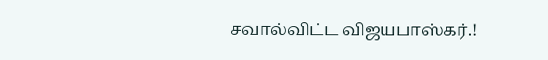சவால்விட்ட விஜயபாஸ்கர்.!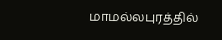மாமல்லபுரத்தில்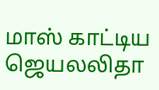மாஸ் காட்டிய ஜெயலலிதா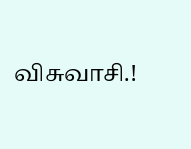விசுவாசி.!